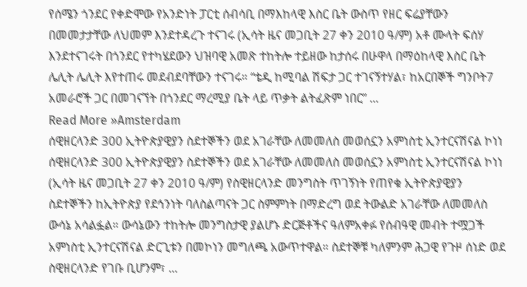የሰሜን ጎንደር የቀድሞው የአንድነት ፓርቲ ሰብሳቢ በማእከላዊ እስር ቤት ውስጥ የዘር ፍሬያቸውን በመመታታቸው ለህመም እንደተዳረጉ ተናገሩ (ኢሳት ዜና መጋቢት 27 ቀን 2010 ዓ/ም) አቶ ሙላት ፍሰሃ እንደተናገሩት በጎንደር የተካሄደውን ህዝባዊ አመጽ ተከትሎ ተይዘው ከታሰሩ በሁዋላ በማዕከላዊ እስር ቤት ሌሊት ሌሊት እየተጠሩ መደብደባቸውን ተናገሩ። “ቴዲ ከሚባል ሽፍታ ጋር ተገናኝተሃል፣ ከአርበኞች ግንቦት7 አመራሮች ጋር በመገናኘት በጎንደር ማረሚያ ቤት ላይ ጥቃት ልትፈጽም ነበር” ...
Read More »Amsterdam
ሰዊዘርላንድ 300 ኢትዮጵያዊያን ስደተኞችን ወደ አገራቸው ለመመለስ መወሰኗን አምነስቲ ኢንተርናሽናል ኮነነ
ሰዊዘርላንድ 300 ኢትዮጵያዊያን ስደተኞችን ወደ አገራቸው ለመመለስ መወሰኗን አምነስቲ ኢንተርናሽናል ኮነነ (ኢሳት ዜና መጋቢት 27 ቀን 2010 ዓ/ም) የስዊዘርላንድ መንግስት ጥገኝነት የጠየቁ ኢትዮጵያዊያን ስደተኞችን ከኢትዮጵያ የደኅንነት ባለስልጣናት ጋር ስምምነት በማድረግ ወደ ትውልድ አገራቸው ለመመለስ ውሳኔ አሳልፏል። ውሳኔውን ተከትሎ መንግስታዊ ያልሆኑ ድርጅቶችና ዓለምአቀፉ የሰብዓዊ መብት ተሟጋች አምነስቲ ኢንተርናሽናል ድርጊቱን በመኮነን መግለጫ አውጥተዋል። ስደተኞቹ ካለምንም ሕጋዊ የጉዞ ሰነድ ወደ ስዊዘርላንድ የገቡ ቢሆንም፣ ...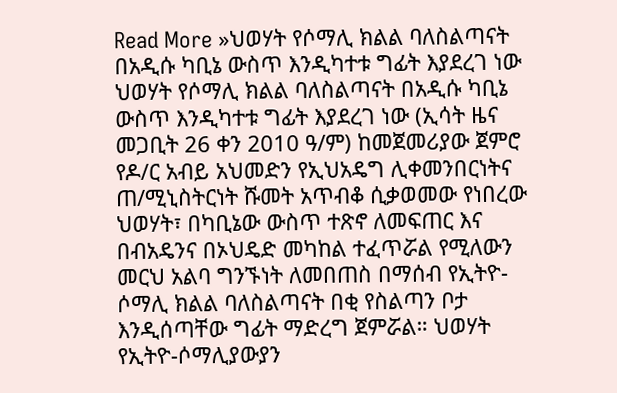Read More »ህወሃት የሶማሊ ክልል ባለስልጣናት በአዲሱ ካቢኔ ውስጥ እንዲካተቱ ግፊት እያደረገ ነው
ህወሃት የሶማሊ ክልል ባለስልጣናት በአዲሱ ካቢኔ ውስጥ እንዲካተቱ ግፊት እያደረገ ነው (ኢሳት ዜና መጋቢት 26 ቀን 2010 ዓ/ም) ከመጀመሪያው ጀምሮ የዶ/ር አብይ አህመድን የኢህአዴግ ሊቀመንበርነትና ጠ/ሚኒስትርነት ሹመት አጥብቆ ሲቃወመው የነበረው ህወሃት፣ በካቢኔው ውስጥ ተጽኖ ለመፍጠር እና በብአዴንና በኦህዴድ መካከል ተፈጥሯል የሚለውን መርህ አልባ ግንኙነት ለመበጠስ በማሰብ የኢትዮ-ሶማሊ ክልል ባለስልጣናት በቂ የስልጣን ቦታ እንዲሰጣቸው ግፊት ማድረግ ጀምሯል። ህወሃት የኢትዮ-ሶማሊያውያን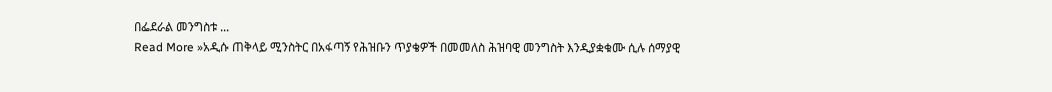በፌደራል መንግስቱ ...
Read More »አዲሱ ጠቅላይ ሚንስትር በአፋጣኝ የሕዝቡን ጥያቄዎች በመመለስ ሕዝባዊ መንግስት እንዲያቋቁሙ ሲሉ ሰማያዊ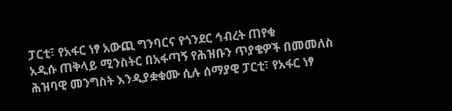ፓርቲ፣ የአፋር ነፃ አውጪ ግንባርና የጎንደር ኅብረት ጠየቁ
አዲሱ ጠቅላይ ሚንስትር በአፋጣኝ የሕዝቡን ጥያቄዎች በመመለስ ሕዝባዊ መንግስት እንዲያቋቁሙ ሲሉ ሰማያዊ ፓርቲ፣ የአፋር ነፃ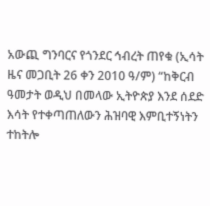አውጪ ግንባርና የጎንደር ኅብረት ጠየቁ (ኢሳት ዜና መጋቢት 26 ቀን 2010 ዓ/ም) “ከቅርብ ዓመታት ወዲህ በመላው ኢትዮጵያ እንደ ሰደድ እሳት የተቀጣጠለውን ሕዝባዊ እምቢተኝነትን ተከትሎ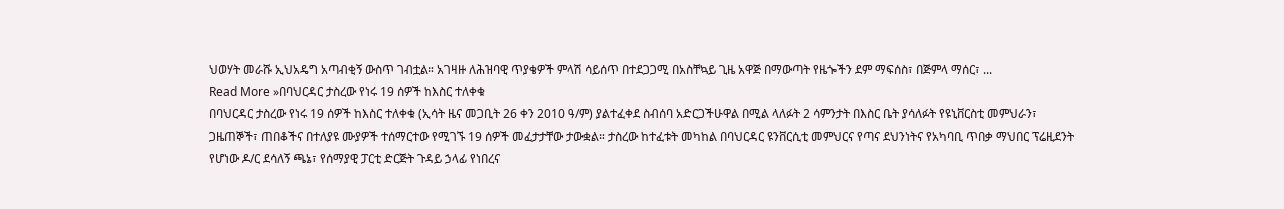ህወሃት መራሹ ኢህአዴግ አጣብቂኝ ውስጥ ገብቷል። አገዛዙ ለሕዝባዊ ጥያቄዎች ምላሽ ሳይሰጥ በተደጋጋሚ በአስቸኳይ ጊዜ አዋጅ በማውጣት የዜጐችን ደም ማፍሰስ፣ በጅምላ ማሰር፣ ...
Read More »በባህርዳር ታስረው የነሩ 19 ሰዎች ከእስር ተለቀቁ
በባህርዳር ታስረው የነሩ 19 ሰዎች ከእስር ተለቀቁ (ኢሳት ዜና መጋቢት 26 ቀን 2010 ዓ/ም) ያልተፈቀደ ስብሰባ አድርጋችሁዋል በሚል ላለፉት 2 ሳምንታት በእስር ቤት ያሳለፉት የዩኒቨርስቲ መምህራን፣ ጋዜጠኞች፣ ጠበቆችና በተለያዩ ሙያዎች ተሰማርተው የሚገኙ 19 ሰዎች መፈታታቸው ታውቋል። ታስረው ከተፈቱት መካከል በባህርዳር ዩንቨርሲቲ መምህርና የጣና ደህንነትና የአካባቢ ጥበቃ ማህበር ፕሬዚደንት የሆነው ዶ/ር ደሳለኝ ጫኔ፣ የሰማያዊ ፓርቲ ድርጅት ጉዳይ ኃላፊ የነበረና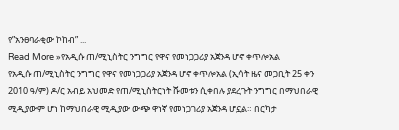የ”አንፀባራቂው ኮከብ” ...
Read More »የአዲሱ ጠ/ሚኒስትር ንግግር የዋና የመነጋጋሪያ አጀንዳ ሆኖ ቀጥሎአል
የአዲሱ ጠ/ሚኒስትር ንግግር የዋና የመነጋጋሪያ አጀንዳ ሆኖ ቀጥሎአል (ኢሳት ዜና መጋቢት 25 ቀን 2010 ዓ/ም) ዶ/ር አብይ አህመድ የጠ/ሚኒስትርነት ሹመቱን ሲቀበሉ ያደረጉት ንግግር በማህበራዊ ሚዲያውም ሆነ ከማህበራዊ ሚዲያው ውጭ ዋነኛ የመነጋገሪያ አጀንዳ ሆኗል። በርካታ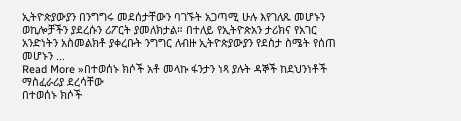ኢትዮጵያውያን በንግግሩ መደሰታቸውን ባገኙት አጋጣሚ ሁሉ እየገለጹ መሆኑን ወኪሎቻችን ያደረሱን ሪፖርት ያመለክታል። በተለይ የኢትዮጵአን ታሪክና የአገር አንድነትን አስመልክቶ ያቀረቡት ንግግር ለብዙ ኢትዮጵያውያን የደስታ ስሜት የሰጠ መሆኑን ...
Read More »በተወሰኑ ክሶች አቶ መላኩ ፋንታን ነጻ ያሉት ዳኞች ከደህንነቶች ማስፈራሪያ ደረሳቸው
በተወሰኑ ክሶች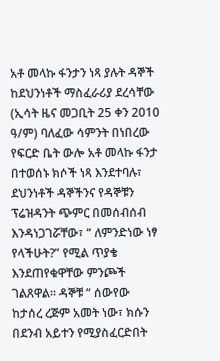አቶ መላኩ ፋንታን ነጻ ያሉት ዳኞች ከደህንነቶች ማስፈራሪያ ደረሳቸው (ኢሳት ዜና መጋቢት 25 ቀን 2010 ዓ/ም) ባለፈው ሳምንት በነበረው የፍርድ ቤት ውሎ አቶ መላኩ ፋንታ በተወሰኑ ክሶች ነጻ እንደተባሉ፣ ደህንነቶች ዳኞችንና የዳኞቹን ፕሬዝዳንት ጭምር በመሰብሰብ እንዳነጋገሯቸው፣ “ ለምንድነው ነፃ የላችሁት?” የሚል ጥያቄ እንደጠየቁዋቸው ምንጮች ገልጸዋል። ዳኞቹ “ ሰውየው ከታሰረ ረጅም አመት ነው፣ ክሱን በደንብ አይተን የሚያስፈርድበት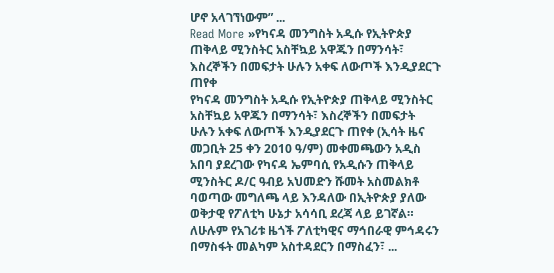ሆኖ አላገኘነውም” ...
Read More »የካናዳ መንግስት አዲሱ የኢትዮጵያ ጠቅላይ ሚንስትር አስቸኳይ አዋጁን በማንሳት፣ እስረኞችን በመፍታት ሁሉን አቀፍ ለውጦች እንዲያደርጉ ጠየቀ
የካናዳ መንግስት አዲሱ የኢትዮጵያ ጠቅላይ ሚንስትር አስቸኳይ አዋጁን በማንሳት፣ እስረኞችን በመፍታት ሁሉን አቀፍ ለውጦች እንዲያደርጉ ጠየቀ (ኢሳት ዜና መጋቢት 25 ቀን 2010 ዓ/ም) መቀመጫውን አዲስ አበባ ያደረገው የካናዳ ኤምባሲ የአዲሱን ጠቅላይ ሚንስትር ዶ/ር ዓብይ አህመድን ሹመት አስመልክቶ ባወጣው መግለጫ ላይ እንዳለው በኢትዮጵያ ያለው ወቅታዊ የፖለቲካ ሁኔታ አሳሳቢ ደረጃ ላይ ይገኛል። ለሁሉም የአገሪቱ ዜጎች ፖለቲካዊና ማኅበራዊ ምኅዳሩን በማስፋት መልካም አስተዳደርን በማስፈን፣ ...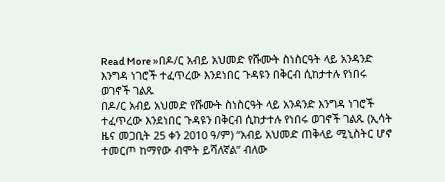Read More »በዶ/ር አብይ አህመድ የሹሙት ስነስርዓት ላይ አንዳንድ እንግዳ ነገሮች ተፈጥረው እንደነበር ጉዳዩን በቅርብ ሲከታተሉ የነበሩ ወገኖች ገልጹ
በዶ/ር አብይ አህመድ የሹሙት ስነስርዓት ላይ አንዳንድ እንግዳ ነገሮች ተፈጥረው እንደነበር ጉዳዩን በቅርብ ሲከታተሉ የነበሩ ወገኖች ገልጹ (ኢሳት ዜና መጋቢት 25 ቀን 2010 ዓ/ም) “አብይ አህመድ ጠቅላይ ሚኒስትር ሆኖ ተመርጦ ከማየው ብሞት ይሻለኛል” ብለው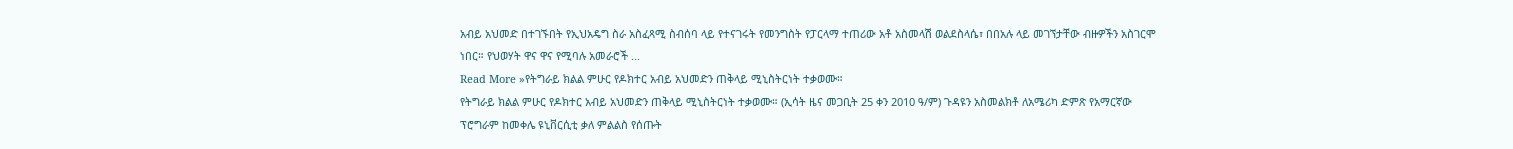አብይ አህመድ በተገኙበት የኢህአዴግ ስራ አስፈጻሚ ስብሰባ ላይ የተናገሩት የመንግስት የፓርላማ ተጠሪው አቶ አስመላሽ ወልደስላሴ፣ በበአሉ ላይ መገኘታቸው ብዙዎችን አስገርሞ ነበር። የህወሃት ዋና ዋና የሚባሉ አመራሮች ...
Read More »የትግራይ ክልል ምሁር የዶክተር አብይ አህመድን ጠቅላይ ሚኒስትርነት ተቃወሙ።
የትግራይ ክልል ምሁር የዶክተር አብይ አህመድን ጠቅላይ ሚኒስትርነት ተቃወሙ። (ኢሳት ዜና መጋቢት 25 ቀን 2010 ዓ/ም) ጉዳዩን አስመልክቶ ለአሜሪካ ድምጽ የአማርኛው ፕሮግራም ከመቀሌ ዩኒቨርሲቲ ቃለ ምልልስ የሰጡት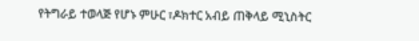የትግራይ ተወላጅ የሆኑ ምሁር ፣ዶክተር አብይ ጠቅላይ ሚኒስትር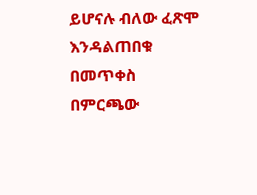ይሆናሉ ብለው ፈጽሞ እንዳልጠበቁ በመጥቀስ በምርጫው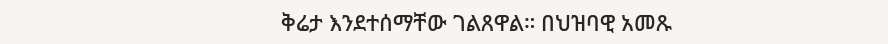ቅሬታ እንደተሰማቸው ገልጸዋል። በህዝባዊ አመጹ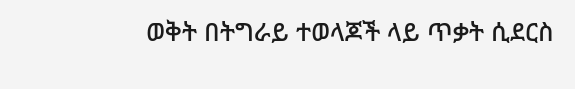ወቅት በትግራይ ተወላጆች ላይ ጥቃት ሲደርስ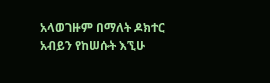አላወገዙም በማለት ዶክተር አብይን የከሠሱት እኚሁ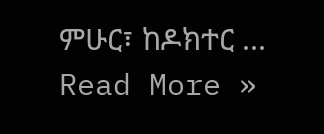ምሁር፣ ከዶክተር ...
Read More »